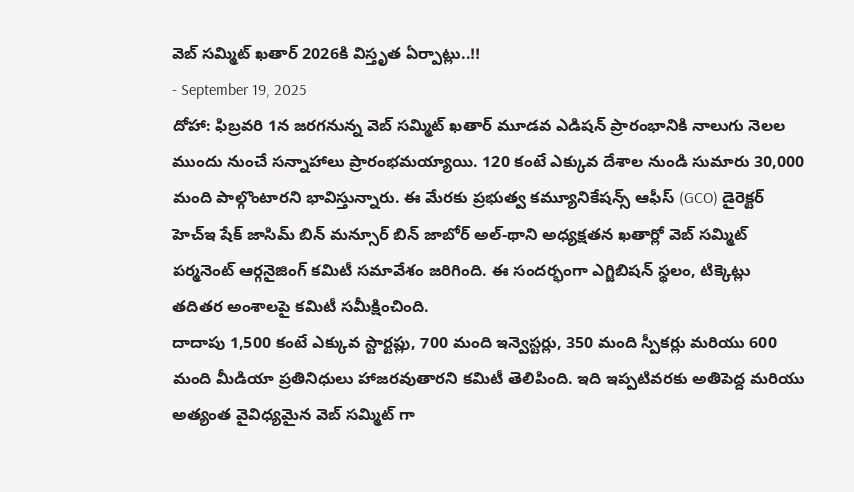వెబ్ సమ్మిట్ ఖతార్ 2026కి విస్తృత ఏర్పాట్లు..!!
- September 19, 2025
దోహా: ఫిబ్రవరి 1న జరగనున్న వెబ్ సమ్మిట్ ఖతార్ మూడవ ఎడిషన్ ప్రారంభానికి నాలుగు నెలల ముందు నుంచే సన్నాహాలు ప్రారంభమయ్యాయి. 120 కంటే ఎక్కువ దేశాల నుండి సుమారు 30,000 మంది పాల్గొంటారని భావిస్తున్నారు. ఈ మేరకు ప్రభుత్వ కమ్యూనికేషన్స్ ఆఫీస్ (GCO) డైరెక్టర్ హెచ్ఇ షేక్ జాసిమ్ బిన్ మన్సూర్ బిన్ జాబోర్ అల్-థాని అధ్యక్షతన ఖతార్లో వెబ్ సమ్మిట్ పర్మనెంట్ ఆర్గనైజింగ్ కమిటీ సమావేశం జరిగింది. ఈ సందర్భంగా ఎగ్జిబిషన్ స్థలం, టిక్కెట్లు తదితర అంశాలపై కమిటీ సమీక్షించింది.
దాదాపు 1,500 కంటే ఎక్కువ స్టార్టప్లు, 700 మంది ఇన్వెస్టర్లు, 350 మంది స్పీకర్లు మరియు 600 మంది మీడియా ప్రతినిధులు హాజరవుతారని కమిటీ తెలిపింది. ఇది ఇప్పటివరకు అతిపెద్ద మరియు అత్యంత వైవిధ్యమైన వెబ్ సమ్మిట్ గా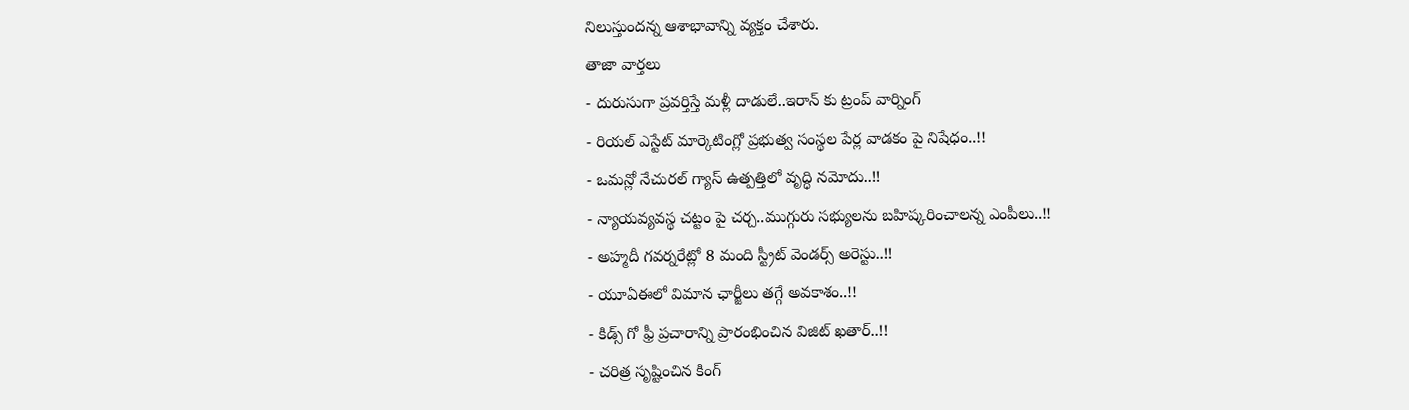నిలుస్తుందన్న ఆశాభావాన్ని వ్యక్తం చేశారు.
తాజా వార్తలు
- దురుసుగా ప్రవర్తిస్తే మళ్లీ దాడులే..ఇరాన్ కు ట్రంప్ వార్నింగ్
- రియల్ ఎస్టేట్ మార్కెటింగ్లో ప్రభుత్వ సంస్థల పేర్ల వాడకం పై నిషేధం..!!
- ఒమన్లో నేచురల్ గ్యాస్ ఉత్పత్తిలో వృద్ధి నమోదు..!!
- న్యాయవ్యవస్థ చట్టం పై చర్చ..ముగ్గురు సభ్యులను బహిష్కరించాలన్న ఎంపీలు..!!
- అహ్మదీ గవర్నరేట్లో 8 మంది స్ట్రీట్ వెండర్స్ అరెస్టు..!!
- యూఏఈలో విమాన ఛార్జీలు తగ్గే అవకాశం..!!
- కిడ్స్ గో ఫ్రీ ప్రచారాన్ని ప్రారంభించిన విజిట్ ఖతార్..!!
- చరిత్ర సృష్టించిన కింగ్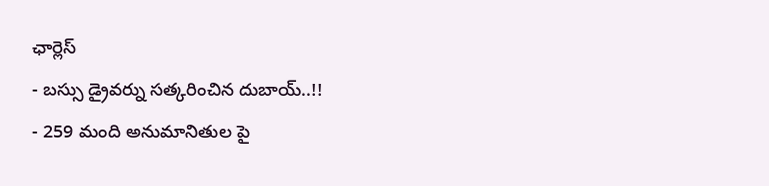ఛార్లెస్
- బస్సు డ్రైవర్ను సత్కరించిన దుబాయ్..!!
- 259 మంది అనుమానితుల పై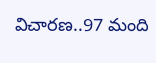విచారణ..97 మంది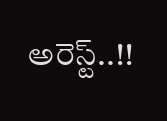అరెస్ట్..!!